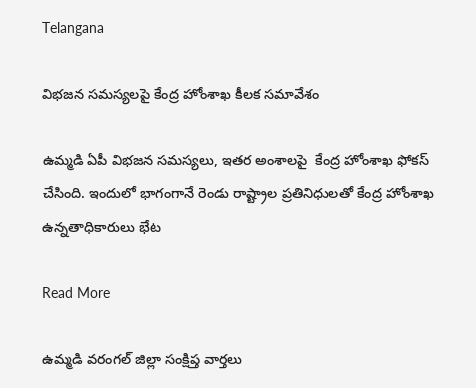Telangana

విభజన సమస్యలపై కేంద్ర హోంశాఖ కీలక సమావేశం

ఉమ్మడి ఏపీ విభజన సమస్యలు, ఇతర అంశాలపై  కేంద్ర హోంశాఖ ఫోకస్ చేసింది. ఇందులో భాగంగానే రెండు రాష్ట్రాల ప్రతినిధులతో కేంద్ర హోంశాఖ ఉన్నతాధికారులు భేట

Read More

ఉమ్మడి వరంగల్ జిల్లా సంక్షిప్త వార్తలు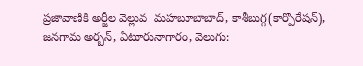ప్రజావాణికి అర్జీల వెల్లువ  మహబూబాబాద్, కాశీబుగ్గ(కార్పొరేషన్), జనగామ అర్బన్, ఏటూరునాగారం, వెలుగు: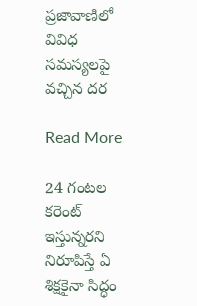ప్రజావాణిలో వివిధ సమస్యలపై వచ్చిన దర

Read More

24 గంటల కరెంట్ ఇస్తున్నరని నిరూపిస్తే ఏ శిక్షకైనా సిద్ధం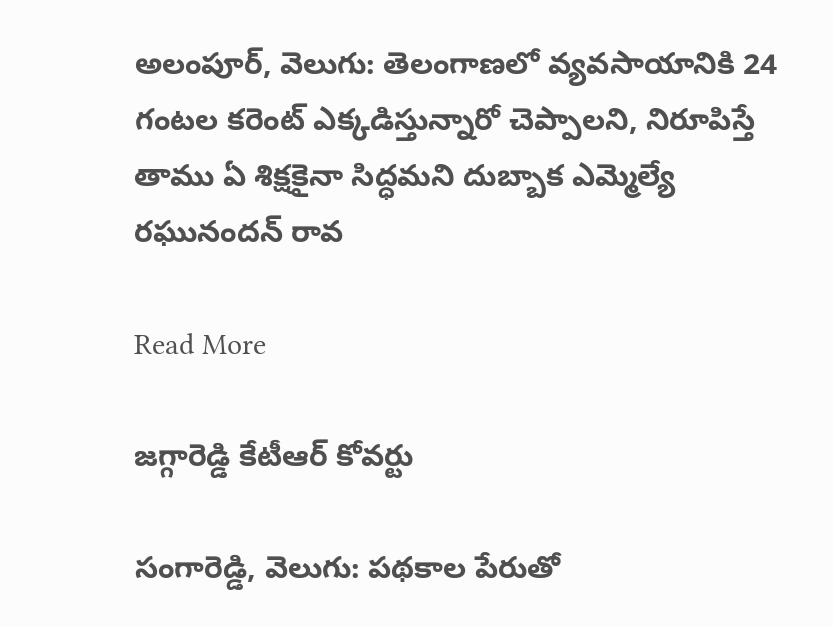అలంపూర్, వెలుగు: తెలంగాణలో వ్యవసాయానికి 24 గంటల కరెంట్ ఎక్కడిస్తున్నారో చెప్పాలని, నిరూపిస్తే తాము ఏ శిక్షకైనా సిద్ధమని దుబ్బాక ఎమ్మెల్యే రఘునందన్ రావ

Read More

జగ్గారెడ్డి కేటీఆర్ కోవర్టు

సంగారెడ్డి, వెలుగు: పథకాల పేరుతో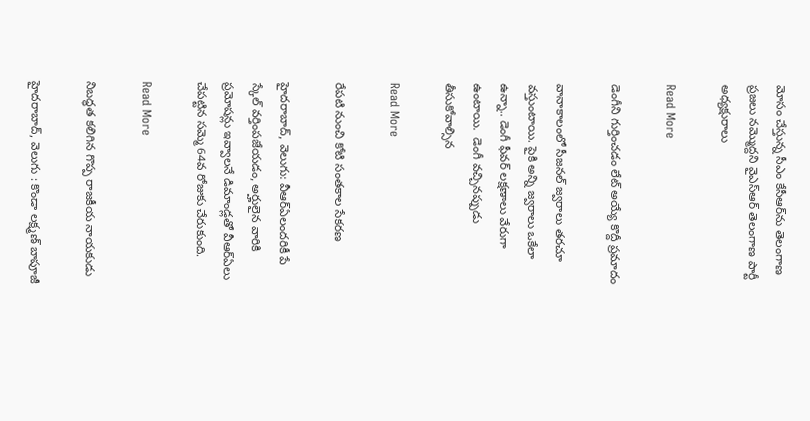మోసం చేస్తున్న సీఎం కేసీఆర్‌‌‌‌ను తెలంగాణ ప్రజలు నమ్మొద్దని వైఎస్ఆర్ తెలంగాణ పార్టీ అధ్యక్షురాలు

Read More

డెంగీని గుర్తించడం లేట్ అయ్యే కొద్దీ ప్రమాదం

వానాకాలంలో సీజనల్ జ్వరాలు తరచూ వస్తుంటాయి. పైకి అన్ని జ్వరాలు ఒకేలా ఉన్నా.. డెంగీ ఫీవర్ లక్షణాలు వేరుగా ఉంటాయి.  డెంగీ వచ్చినప్పుడు తీసుకోవాల్సిన

Read More

రేపటి నుంచి కోటి సంతకాల సేకరణ

హైదరాబాద్, వెలుగు: వీఆర్ఏలందరికీ పే స్కేల్ వర్తింపజేయడం, అర్హులైన వారికి ప్రమోషన్లు ఇవ్వాలనే డిమాండ్లతో వీఆర్ఏలు చేపట్టిన సమ్మె 64వ రోజుకు చేరుకుంది.

Read More

నిబద్ధత కలిగిన గొప్ప రాజకీయ నాయకుడు

హైదరాబాద్‌, వెలుగు : కొండా లక్ష్మణ్‌ బాపూజీ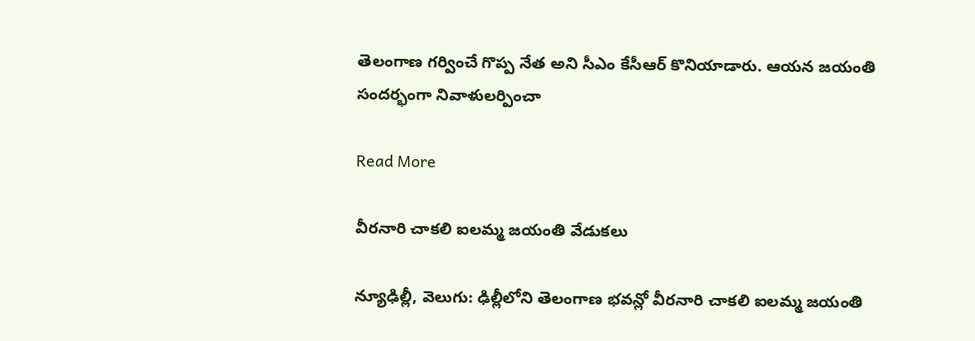తెలంగాణ గర్వించే గొప్ప నేత అని సీఎం కేసీఆర్‌ కొనియాడారు. ఆయన జయంతి సందర్భంగా నివాళులర్పించా

Read More

వీరనారి చాకలి ఐలమ్మ జయంతి వేడుకలు

న్యూఢిల్లీ, వెలుగు: ఢిల్లీలోని తెలంగాణ భవన్లో వీరనారి చాకలి ఐలమ్మ జయంతి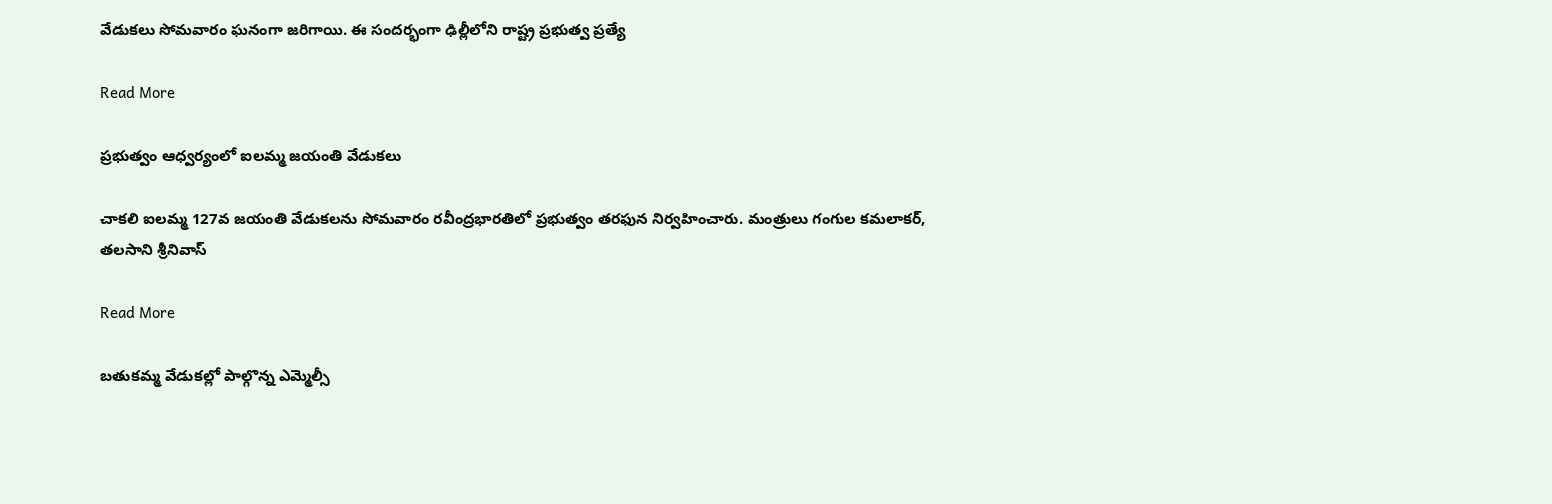వేడుకలు సోమవారం ఘనంగా జరిగాయి. ఈ సందర్భంగా ఢిల్లీలోని రాష్ట్ర ప్రభుత్వ ప్రత్యే

Read More

ప్రభుత్వం ఆధ్వర్యంలో ఐలమ్మ జ‌యంతి వేడుక‌లు

చాకలి ఐలమ్మ 127వ జ‌యంతి వేడుక‌లను సోమవారం ర‌వీంద్రభార‌తిలో ప్రభుత్వం తరఫున నిర్వహించారు. మంత్రులు గంగుల కమలాకర్, తలసాని శ్రీనివాస్

Read More

బతుకమ్మ వేడుకల్లో పాల్గొన్న ఎమ్మెల్సీ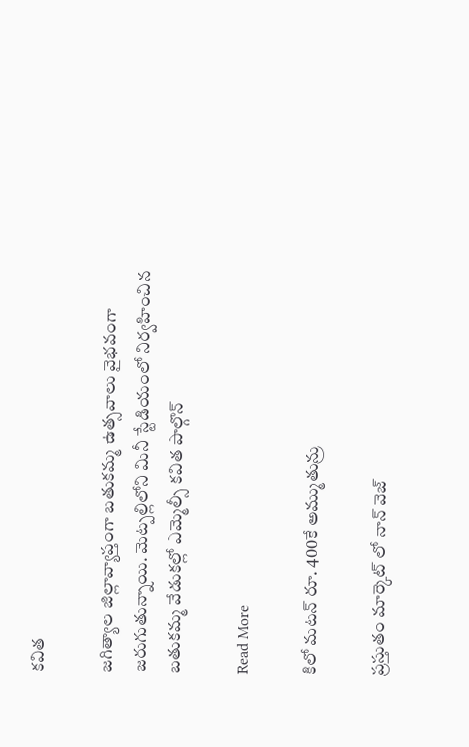కవిత

జగిత్యాల జిల్లావ్యాప్తంగా బతుకమ్మ ఉత్సవాలు వైభవంగా జరుగుతున్నాయి. మెట్పల్లిలోని మినీ స్టేడియంలో నిర్వహించిన బతుకమ్మ వేడుకల్లో ఎమ్మెల్సీ కవిత పాల్గొన్

Read More

కిలో మటన్ రూ. 400కే అమ్ముతున్రు

ప్రస్తుతం మార్కెట్ లో నాన్ వెజ్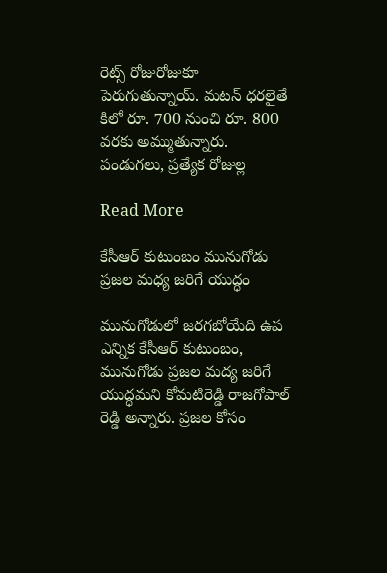రెట్స్ రోజురోజుకూ పెరుగుతున్నాయ్. మటన్ ధరలైతే కిలో రూ. 700 నుంచి రూ. 800 వరకు అమ్ముతున్నారు. పండుగలు, ప్రత్యేక రోజుల్ల

Read More

కేసీఆర్ కుటుంబం మునుగోడు ప్రజల మధ్య జరిగే యుద్ధం

మునుగోడులో జరగబోయేది ఉప ఎన్నిక కేసీఆర్ కుటుంబం, మునుగోడు ప్రజల మద్య జరిగే యుద్ధమని కోమటిరెడ్డి రాజగోపాల్ రెడ్డి అన్నారు. ప్రజల కోసం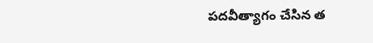పదవీత్యాగం చేసిన త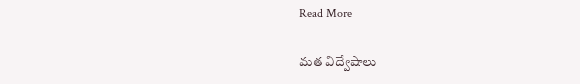Read More

మత విద్వేషాలు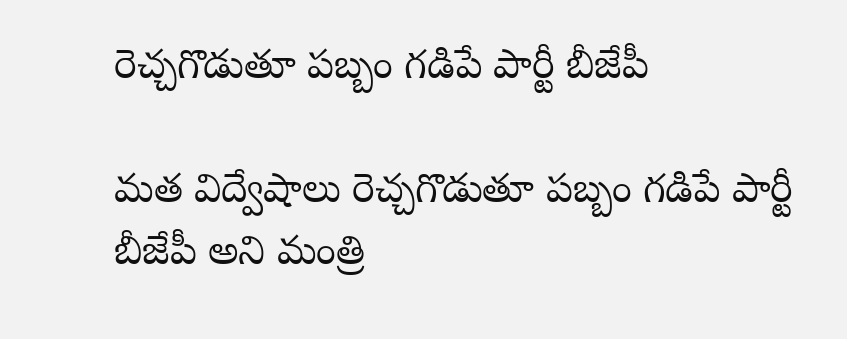రెచ్చగొడుతూ పబ్బం గడిపే పార్టీ బీజేపీ

మత విద్వేషాలు రెచ్చగొడుతూ పబ్బం గడిపే పార్టీ బీజేపీ అని మంత్రి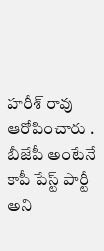హరీశ్ రావు ఆరోపించారు . బీజేపీ అంటేనే కాపీ పేస్ట్ పార్టీ అని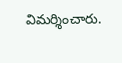విమర్శించారు.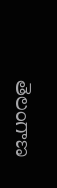తెలంగాణ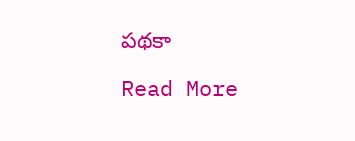పథకా

Read More